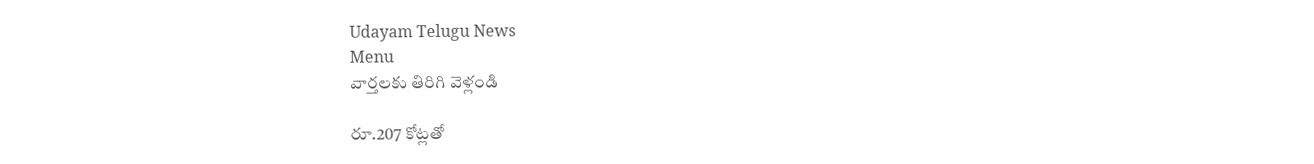Udayam Telugu News
Menu
వార్తలకు తిరిగి వెళ్లండి

రూ.207 కోట్లతో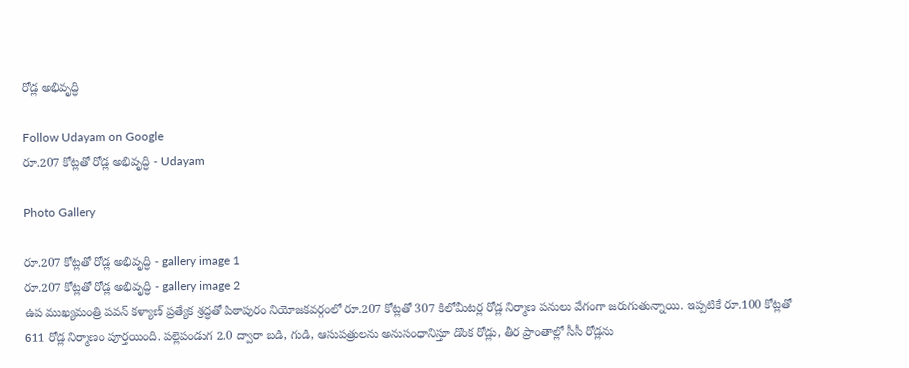రోడ్ల అభివృద్ధి

Follow Udayam on Google
రూ.207 కోట్లతో రోడ్ల అభివృద్ధి - Udayam

Photo Gallery

రూ.207 కోట్లతో రోడ్ల అభివృద్ధి - gallery image 1
రూ.207 కోట్లతో రోడ్ల అభివృద్ధి - gallery image 2
ఉప ముఖ్యమంత్రి పవన్‌ కళ్యాణ్‌ ప్రత్యేక శ్రద్ధతో పిఠాపురం నియోజకవర్గంలో రూ.207 కోట్లతో 307 కిలోమీటర్ల రోడ్ల నిర్మాణ పనులు వేగంగా జరుగుతున్నాయి. ఇప్పటికే రూ.100 కోట్లతో 611 రోడ్ల నిర్మాణం పూర్తయింది. పల్లెపండుగ 2.0 ద్వారా బడి, గుడి, ఆసుపత్రులను అనుసంధానిస్తూ డొంక రోడ్లు, తీర ప్రాంతాల్లో సీసీ రోడ్లను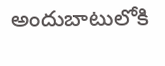అందుబాటులోకి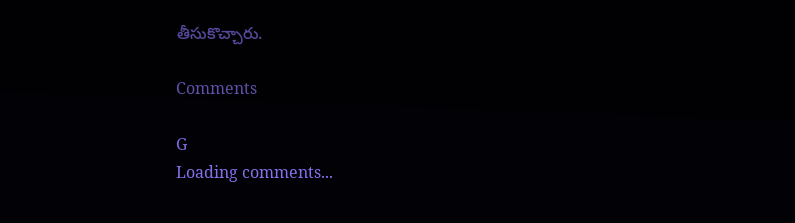తీసుకొచ్చారు.

Comments

G
Loading comments...